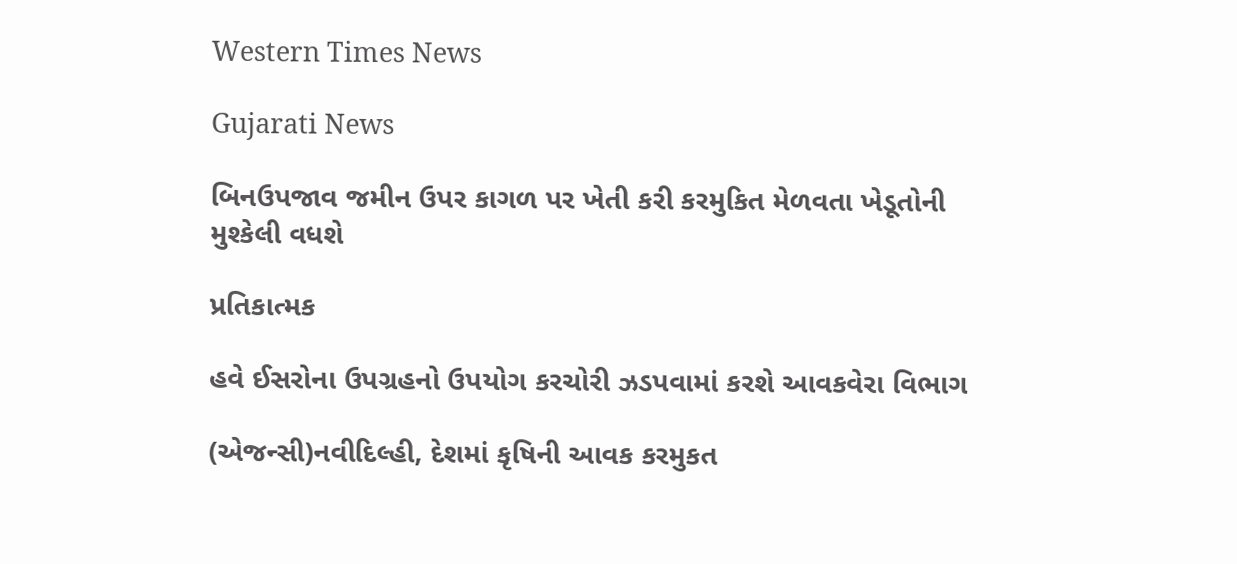Western Times News

Gujarati News

બિનઉપજાવ જમીન ઉપર કાગળ પર ખેતી કરી કરમુકિત મેળવતા ખેડૂતોની મુશ્કેલી વધશે

પ્રતિકાત્મક

હવે ઈસરોના ઉપગ્રહનો ઉપયોગ કરચોરી ઝડપવામાં કરશે આવકવેરા વિભાગ

(એજન્સી)નવીદિલ્હી, દેશમાં કૃષિની આવક કરમુકત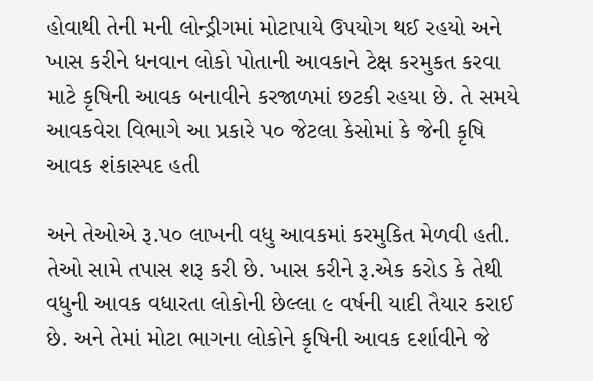હોવાથી તેની મની લોન્ડ્રીગમાં મોટાપાયે ઉપયોગ થઈ રહયો અને ખાસ કરીને ધનવાન લોકો પોતાની આવકાને ટેક્ષ કરમુકત કરવા માટે કૃષિની આવક બનાવીને કરજાળમાં છટકી રહયા છે. તે સમયે આવકવેરા વિભાગે આ પ્રકારે પ૦ જેટલા કેસોમાં કે જેની કૃષિ આવક શંકાસ્પદ હતી

અને તેઓએ રૂ.પ૦ લાખની વધુ આવકમાં કરમુકિત મેળવી હતી. તેઓ સામે તપાસ શરૂ કરી છે. ખાસ કરીને રૂ.એક કરોડ કે તેથી વધુની આવક વધારતા લોકોની છેલ્લા ૯ વર્ષની યાદી તૈયાર કરાઈ છે. અને તેમાં મોટા ભાગના લોકોને કૃષિની આવક દર્શાવીને જે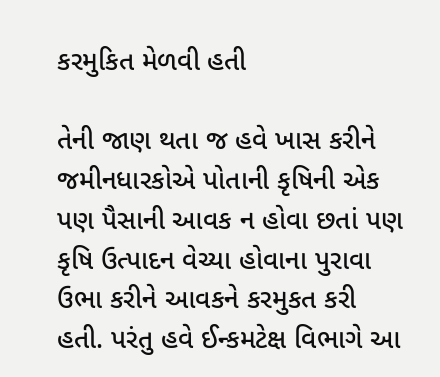કરમુકિત મેળવી હતી

તેની જાણ થતા જ હવે ખાસ કરીને જમીનધારકોએ પોતાની કૃષિની એક પણ પૈસાની આવક ન હોવા છતાં પણ કૃષિ ઉત્પાદન વેચ્યા હોવાના પુરાવા ઉભા કરીને આવકને કરમુકત કરી હતી. પરંતુ હવે ઈન્કમટેક્ષ વિભાગે આ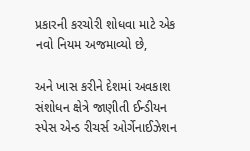પ્રકારની કરચોરી શોધવા માટે એક નવો નિયમ અજમાવ્યો છે,

અને ખાસ કરીને દેશમાં અવકાશ સંશોધન ક્ષેત્રે જાણીતી ઈન્ડીયન સ્પેસ એન્ડ રીચર્સ ઓર્ગેનાઈઝેશન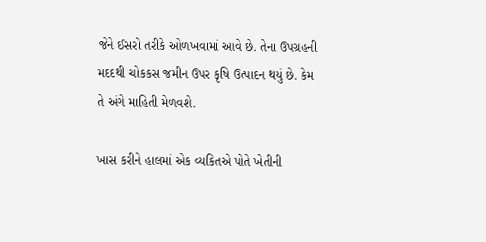જેને ઈસરો તરીકે ઓળખવામાં આવે છે. તેના ઉપગ્રહની મદદથી ચોકકસ જમીન ઉપર કૃષિ ઉત્પાદન થયું છે. કેમ તે અંગે માહિતી મેળવશે.

ખાસ કરીને હાલમાં એક વ્યકિતએ પોતે ખેતીની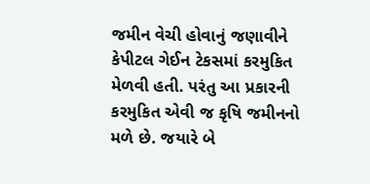જમીન વેચી હોવાનું જણાવીને કેપીટલ ગેઈન ટેકસમાં કરમુકિત મેળવી હતી. પરંતુ આ પ્રકારની કરમુકિત એવી જ કૃષિ જમીનનો મળે છે. જયારે બે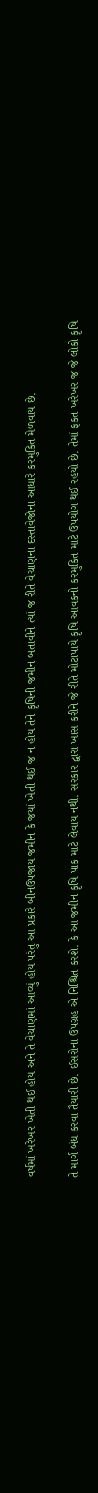વર્ષમાં ખરેખર ખેતી થઈ હોય અને તે વેચાણમાં આવ્યું હોય પરંતુ આ પ્રકારે બીનઉપજાય જમીન કે જયાં ખેતી થઈ જ ન હોય તેને કૃષિની જમીન બતાવીને ત્યાં જ રીતે વેચાણના દસ્તાવેજોના આધારે કરમુકિત મેળવાય છે.

તે માર્ગ બંધ કરવા તૈયારી છે. ઈસરોના ઉપગ્રહ એ નિશ્ચિત કરશે. કે આ જમીન કૃષિ પાક માટે લેવાય નથી. સરકાર દ્વારા ખાસ કરીને જે રીતે મોટાપાયે કૃષિ આવકનો કરમુકિત માટે ઉપયોગ થઈ રહયો છે. તેમાં ફકત ખરેખર જ જે લોકો કૃષિ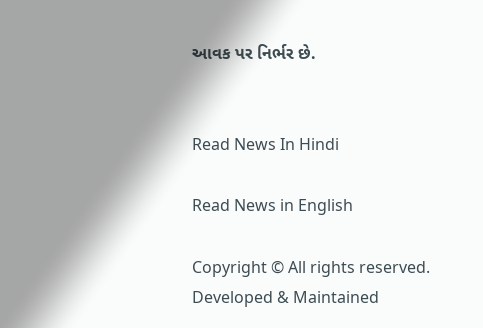આવક પર નિર્ભર છે.


Read News In Hindi

Read News in English

Copyright © All rights reserved. Developed & Maintained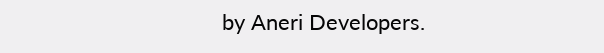by Aneri Developers.